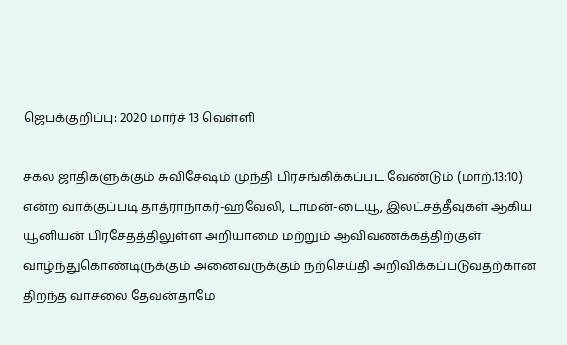ஜெபக்குறிப்பு: 2020 மார்ச் 13 வெள்ளி

சகல ஜாதிகளுக்கும் சுவிசேஷம் முந்தி பிரசங்கிக்கப்பட வேண்டும் (மாற்.13:10) என்ற வாக்குப்படி தாத்ராநாகர்-ஹவேலி, டாமன்-டையூ, இலட்சத்தீவுகள் ஆகிய யூனியன் பிரசேதத்திலுள்ள அறியாமை மற்றும் ஆவிவணக்கத்திற்குள் வாழ்ந்துகொண்டிருக்கும் அனைவருக்கும் நற்செய்தி அறிவிக்கப்படுவதற்கான திறந்த வாசலை தேவன்தாமே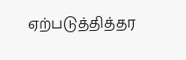ஏற்படுத்தித்தர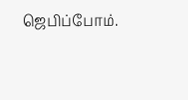ஜெபிப்போம்.